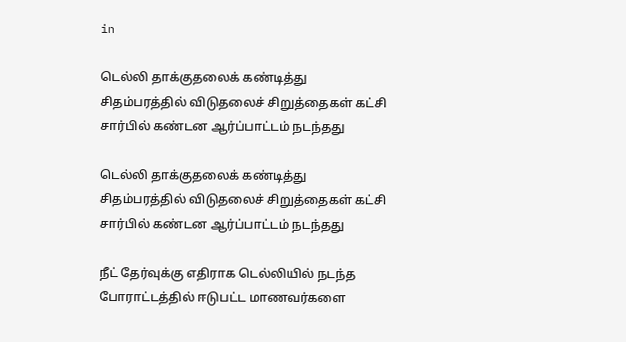in

டெல்லி தாக்குதலைக் கண்டித்து சிதம்பரத்தில் விடுதலைச் சிறுத்தைகள் கட்சி சார்பில் கண்டன ஆர்ப்பாட்டம் நடந்தது

டெல்லி தாக்குதலைக் கண்டித்து சிதம்பரத்தில் விடுதலைச் சிறுத்தைகள் கட்சி சார்பில் கண்டன ஆர்ப்பாட்டம் நடந்தது

நீட் தேர்வுக்கு எதிராக டெல்லியில் நடந்த போராட்டத்தில் ஈடுபட்ட மாணவர்களை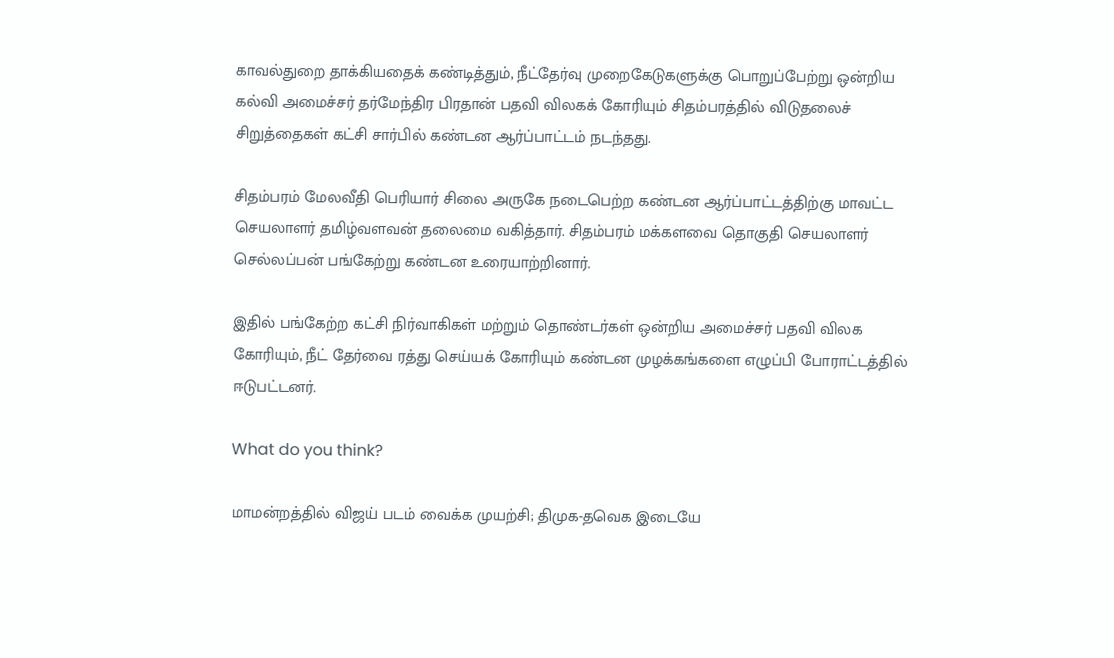காவல்துறை தாக்கியதைக் கண்டித்தும், நீட்தேர்வு முறைகேடுகளுக்கு பொறுப்பேற்று ஒன்றிய கல்வி அமைச்சர் தர்மேந்திர பிரதான் பதவி விலகக் கோரியும் சிதம்பரத்தில் விடுதலைச் சிறுத்தைகள் கட்சி சார்பில் கண்டன ஆர்ப்பாட்டம் நடந்தது.

சிதம்பரம் மேலவீதி பெரியார் சிலை அருகே நடைபெற்ற கண்டன ஆர்ப்பாட்டத்திற்கு மாவட்ட செயலாளர் தமிழ்வளவன் தலைமை வகித்தார். சிதம்பரம் மக்களவை தொகுதி செயலாளர் செல்லப்பன் பங்கேற்று கண்டன உரையாற்றினார்.

இதில் பங்கேற்ற கட்சி நிர்வாகிகள் மற்றும் தொண்டர்கள் ஒன்றிய அமைச்சர் பதவி விலக கோரியும், நீட் தேர்வை ரத்து செய்யக் கோரியும் கண்டன முழக்கங்களை எழுப்பி போராட்டத்தில் ஈடுபட்டனர்.

What do you think?

மாமன்றத்தில் விஜய் படம் வைக்க முயற்சி; திமுக-தவெக இடையே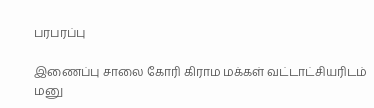பரபரப்பு

இணைப்பு சாலை கோரி கிராம மக்கள் வட்டாட்சியரிடம் மனு